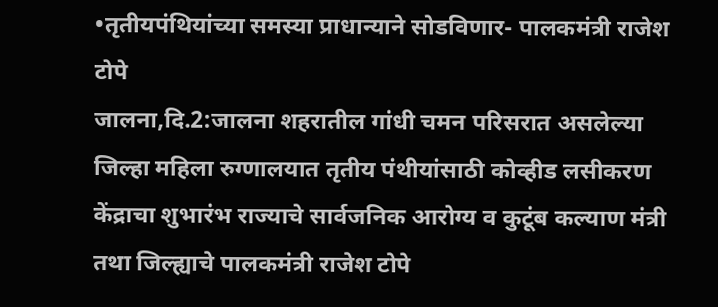•तृतीयपंथियांच्या समस्या प्राधान्याने सोडविणार- पालकमंत्री राजेश टोपे
जालना,दि.2:जालना शहरातील गांधी चमन परिसरात असलेल्या जिल्हा महिला रुग्णालयात तृतीय पंथीयांसाठी कोव्हीड लसीकरण केंद्राचा शुभारंभ राज्याचे सार्वजनिक आरोग्य व कुटूंब कल्याण मंत्री तथा जिल्ह्याचे पालकमंत्री राजेश टोपे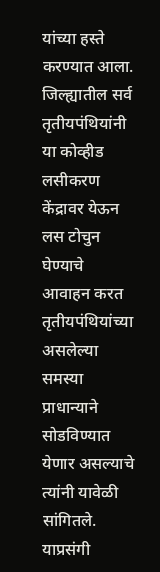यांच्या हस्ते करण्यात आला. जिल्ह्यातील सर्व तृतीयपंथियांनी या कोव्हीड लसीकरण केंद्रावर येऊन लस टोचुन घेण्याचे आवाहन करत तृतीयपंथियांच्या असलेल्या समस्या प्राधान्याने सोडविण्यात येणार असल्याचे त्यांनी यावेळी सांगितले.
याप्रसंगी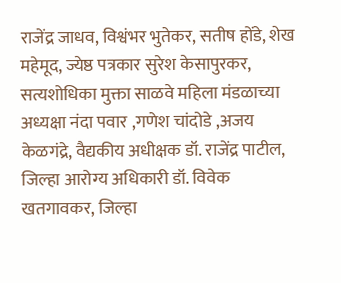राजेंद्र जाधव, विश्वंभर भुतेकर, सतीष होंडे, शेख महेमूद, ज्येष्ठ पत्रकार सुरेश केसापुरकर, सत्यशोधिका मुक्ता साळवे महिला मंडळाच्या अध्यक्षा नंदा पवार ,गणेश चांदोडे ,अजय केळगंद्रे, वैद्यकीय अधीक्षक डॉ. राजेंद्र पाटील, जिल्हा आरोग्य अधिकारी डॉ. विवेक खतगावकर, जिल्हा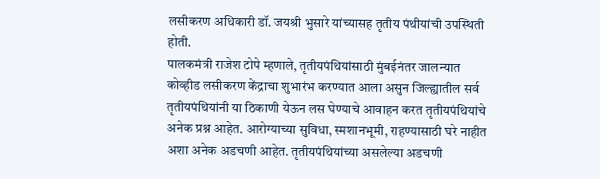लसीकरण अधिकारी डॉ. जयश्री भुसारे यांच्यासह तृतीय पंथीयांची उपस्थिती होती.
पालकमंत्री राजेश टोपे म्हणाले, तृतीयपंथियांसाठी मुंबईनंतर जालन्यात कोव्हीड लसीकरण केंद्राचा शुभारंभ करण्यात आला असुन जिल्ह्यातील सर्व तृतीयपंथियांनी या ठिकाणी येऊन लस घेण्याचे आवाहन करत तृतीयपंथियांचे अनेक प्रश्न आहेत. आरोग्याच्या सुविधा, स्मशानभूमी, राहण्यासाठी घरे नाहीत अशा अनेक अडचणी आहेत. तृतीयपंथियांच्या असलेल्या अडचणी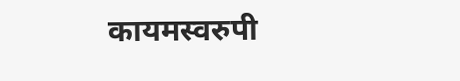कायमस्वरुपी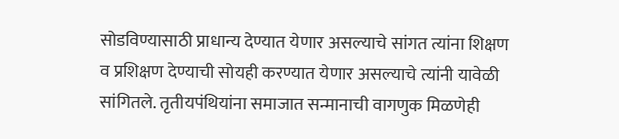सोडविण्यासाठी प्राधान्य देण्यात येणार असल्याचे सांगत त्यांना शिक्षण व प्रशिक्षण देण्याची सोयही करण्यात येणार असल्याचे त्यांनी यावेळी सांगितले. तृतीयपंथियांना समाजात सन्मानाची वागणुक मिळणेही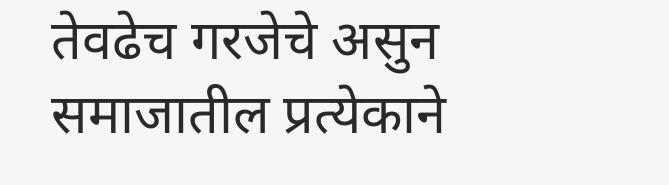तेवढेच गरजेचे असुन समाजातील प्रत्येकाने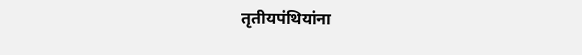तृतीयपंथियांना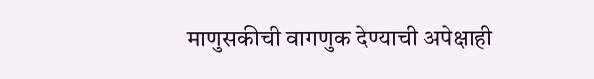माणुसकीची वागणुक देण्याची अपेक्षाही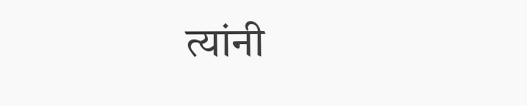त्यांनी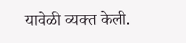यावेळी व्यक्त केली.